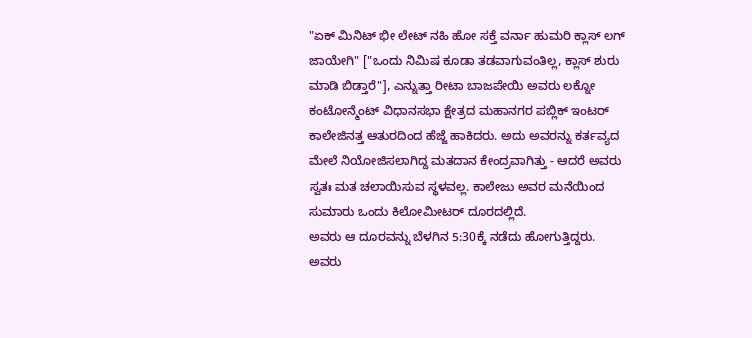"ಏಕ್ ಮಿನಿಟ್ ಭೀ ಲೇಟ್ ನಹಿ ಹೋ ಸಕ್ತೆ ವರ್ನಾ ಹುಮರಿ ಕ್ಲಾಸ್ ಲಗ್ ಜಾಯೇಗಿ" ["ಒಂದು ನಿಮಿಷ ಕೂಡಾ ತಡವಾಗುವಂತಿಲ್ಲ, ಕ್ಲಾಸ್ ಶುರು ಮಾಡಿ ಬಿಡ್ತಾರೆ"], ಎನ್ನುತ್ತಾ ರೀಟಾ ಬಾಜಪೇಯಿ ಅವರು ಲಕ್ನೋ ಕಂಟೋನ್ಮೆಂಟ್ ವಿಧಾನಸಭಾ ಕ್ಷೇತ್ರದ ಮಹಾನಗರ ಪಬ್ಲಿಕ್ ಇಂಟರ್ ಕಾಲೇಜಿನತ್ತ ಆತುರದಿಂದ ಹೆಜ್ಜೆ ಹಾಕಿದರು. ಅದು ಅವರನ್ನು ಕರ್ತವ್ಯದ ಮೇಲೆ ನಿಯೋಜಿಸಲಾಗಿದ್ದ ಮತದಾನ ಕೇಂದ್ರವಾಗಿತ್ತು - ಆದರೆ ಅವರು ಸ್ವತಃ ಮತ ಚಲಾಯಿಸುವ ಸ್ಥಳವಲ್ಲ. ಕಾಲೇಜು ಅವರ ಮನೆಯಿಂದ ಸುಮಾರು ಒಂದು ಕಿಲೋಮೀಟರ್ ದೂರದಲ್ಲಿದೆ.
ಅವರು ಆ ದೂರವನ್ನು ಬೆಳಗಿನ 5:30ಕ್ಕೆ ನಡೆದು ಹೋಗುತ್ತಿದ್ದರು. ಅವರು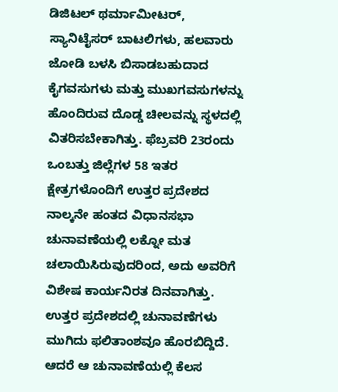ಡಿಜಿಟಲ್ ಥರ್ಮಾಮೀಟರ್, ಸ್ಯಾನಿಟೈಸರ್ ಬಾಟಲಿಗಳು, ಹಲವಾರು ಜೋಡಿ ಬಳಸಿ ಬಿಸಾಡಬಹುದಾದ ಕೈಗವಸುಗಳು ಮತ್ತು ಮುಖಗವಸುಗಳನ್ನು ಹೊಂದಿರುವ ದೊಡ್ಡ ಚೀಲವನ್ನು ಸ್ಥಳದಲ್ಲಿ ವಿತರಿಸಬೇಕಾಗಿತ್ತು. ಫೆಬ್ರವರಿ 23ರಂದು ಒಂಬತ್ತು ಜಿಲ್ಲೆಗಳ 58 ಇತರ ಕ್ಷೇತ್ರಗಳೊಂದಿಗೆ ಉತ್ತರ ಪ್ರದೇಶದ ನಾಲ್ಕನೇ ಹಂತದ ವಿಧಾನಸಭಾ ಚುನಾವಣೆಯಲ್ಲಿ ಲಕ್ನೋ ಮತ ಚಲಾಯಿಸಿರುವುದರಿಂದ, ಅದು ಅವರಿಗೆ ವಿಶೇಷ ಕಾರ್ಯನಿರತ ದಿನವಾಗಿತ್ತು.
ಉತ್ತರ ಪ್ರದೇಶದಲ್ಲಿ ಚುನಾವಣೆಗಳು ಮುಗಿದು ಫಲಿತಾಂಶವೂ ಹೊರಬಿದ್ದಿದೆ. ಆದರೆ ಆ ಚುನಾವಣೆಯಲ್ಲಿ ಕೆಲಸ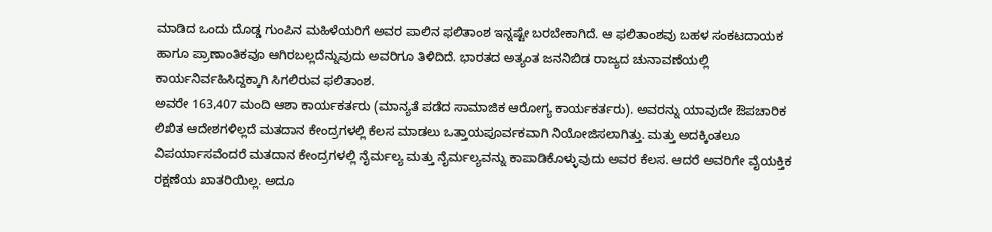ಮಾಡಿದ ಒಂದು ದೊಡ್ಡ ಗುಂಪಿನ ಮಹಿಳೆಯರಿಗೆ ಅವರ ಪಾಲಿನ ಫಲಿತಾಂಶ ಇನ್ನಷ್ಟೇ ಬರಬೇಕಾಗಿದೆ. ಆ ಫಲಿತಾಂಶವು ಬಹಳ ಸಂಕಟದಾಯಕ ಹಾಗೂ ಪ್ರಾಣಾಂತಿಕವೂ ಆಗಿರಬಲ್ಲದೆನ್ನುವುದು ಅವರಿಗೂ ತಿಳಿದಿದೆ. ಭಾರತದ ಅತ್ಯಂತ ಜನನಿಬಿಡ ರಾಜ್ಯದ ಚುನಾವಣೆಯಲ್ಲಿ ಕಾರ್ಯನಿರ್ವಹಿಸಿದ್ದಕ್ಕಾಗಿ ಸಿಗಲಿರುವ ಫಲಿತಾಂಶ.
ಅವರೇ 163,407 ಮಂದಿ ಆಶಾ ಕಾರ್ಯಕರ್ತರು (ಮಾನ್ಯತೆ ಪಡೆದ ಸಾಮಾಜಿಕ ಆರೋಗ್ಯ ಕಾರ್ಯಕರ್ತರು). ಅವರನ್ನು ಯಾವುದೇ ಔಪಚಾರಿಕ ಲಿಖಿತ ಆದೇಶಗಳಿಲ್ಲದೆ ಮತದಾನ ಕೇಂದ್ರಗಳಲ್ಲಿ ಕೆಲಸ ಮಾಡಲು ಒತ್ತಾಯಪೂರ್ವಕವಾಗಿ ನಿಯೋಜಿಸಲಾಗಿತ್ತು. ಮತ್ತು ಅದಕ್ಕಿಂತಲೂ ವಿಪರ್ಯಾಸವೆಂದರೆ ಮತದಾನ ಕೇಂದ್ರಗಳಲ್ಲಿ ನೈರ್ಮಲ್ಯ ಮತ್ತು ನೈರ್ಮಲ್ಯವನ್ನು ಕಾಪಾಡಿಕೊಳ್ಳುವುದು ಅವರ ಕೆಲಸ. ಆದರೆ ಅವರಿಗೇ ವೈಯಕ್ತಿಕ ರಕ್ಷಣೆಯ ಖಾತರಿಯಿಲ್ಲ. ಅದೂ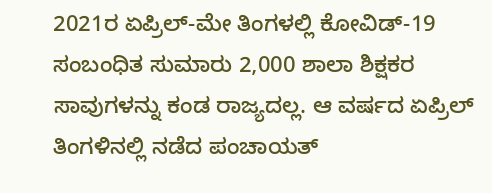2021ರ ಏಪ್ರಿಲ್-ಮೇ ತಿಂಗಳಲ್ಲಿ ಕೋವಿಡ್-19 ಸಂಬಂಧಿತ ಸುಮಾರು 2,000 ಶಾಲಾ ಶಿಕ್ಷಕರ ಸಾವುಗಳನ್ನು ಕಂಡ ರಾಜ್ಯದಲ್ಲ. ಆ ವರ್ಷದ ಏಪ್ರಿಲ್ ತಿಂಗಳಿನಲ್ಲಿ ನಡೆದ ಪಂಚಾಯತ್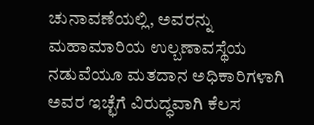ಚುನಾವಣೆಯಲ್ಲಿ, ಅವರನ್ನು ಮಹಾಮಾರಿಯ ಉಲ್ಬಣಾವಸ್ಥೆಯ ನಡುವೆಯೂ ಮತದಾನ ಅಧಿಕಾರಿಗಳಾಗಿ ಅವರ ಇಚ್ಛೆಗೆ ವಿರುದ್ಧವಾಗಿ ಕೆಲಸ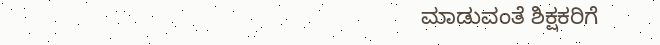ಮಾಡುವಂತೆ ಶಿಕ್ಷಕರಿಗೆ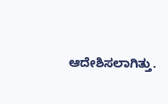ಆದೇಶಿಸಲಾಗಿತ್ತು.